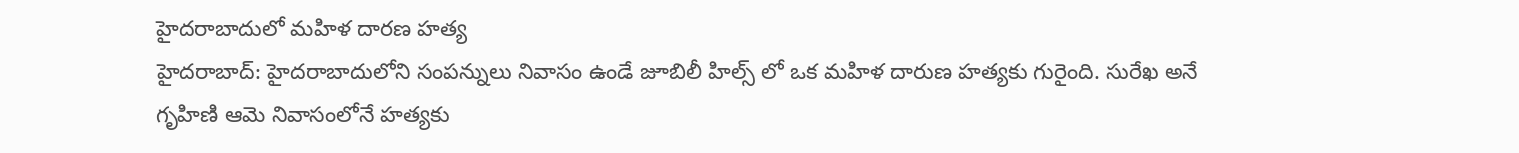హైదరాబాదులో మహిళ దారణ హత్య
హైదరాబాద్: హైదరాబాదులోని సంపన్నులు నివాసం ఉండే జూబిలీ హిల్స్ లో ఒక మహిళ దారుణ హత్యకు గురైంది. సురేఖ అనే గృహిణి ఆమె నివాసంలోనే హత్యకు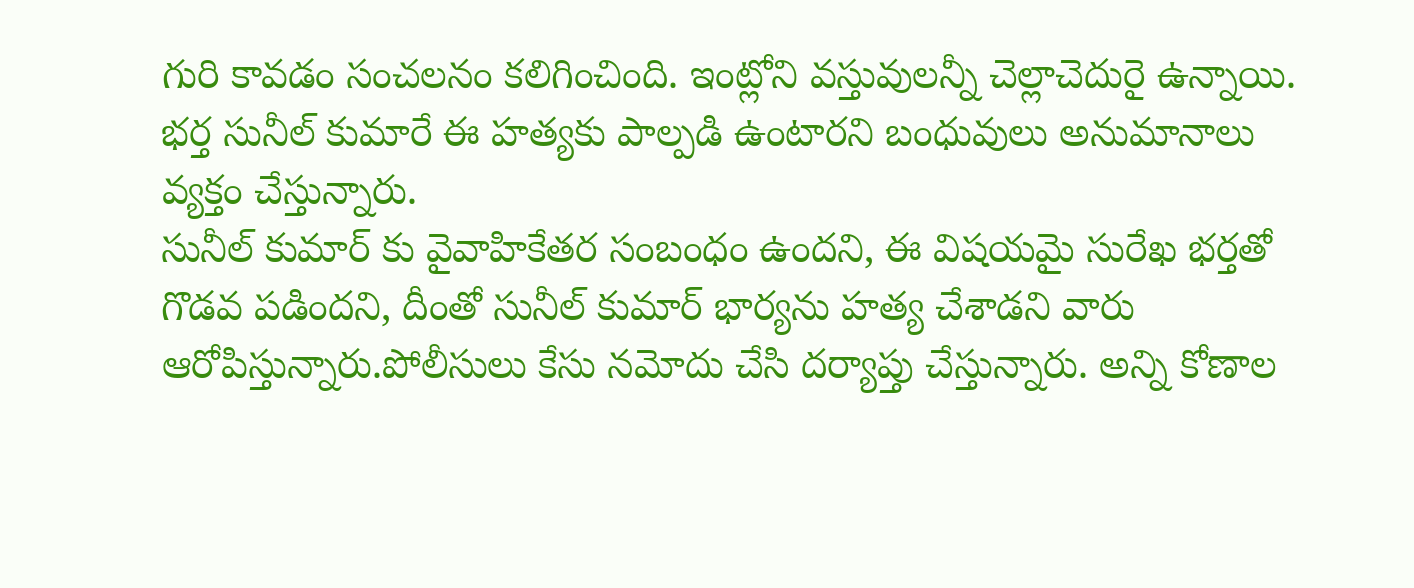గురి కావడం సంచలనం కలిగించింది. ఇంట్లోని వస్తువులన్నీ చెల్లాచెదురై ఉన్నాయి. భర్త సునీల్ కుమారే ఈ హత్యకు పాల్పడి ఉంటారని బంధువులు అనుమానాలు వ్యక్తం చేస్తున్నారు.
సునీల్ కుమార్ కు వైవాహికేతర సంబంధం ఉందని, ఈ విషయమై సురేఖ భర్తతో గొడవ పడిందని, దీంతో సునీల్ కుమార్ భార్యను హత్య చేశాడని వారు ఆరోపిస్తున్నారు.పోలీసులు కేసు నమోదు చేసి దర్యాప్తు చేస్తున్నారు. అన్ని కోణాల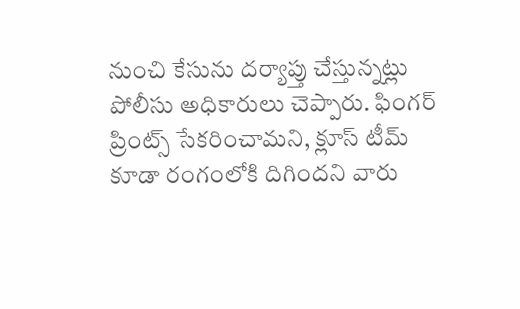నుంచి కేసును దర్యాప్తు చేస్తున్నట్లు పోలీసు అధికారులు చెప్పారు. ఫింగర్ ప్రింట్స్ సేకరించామని, క్లూస్ టీమ్ కూడా రంగంలోకి దిగిందని వారు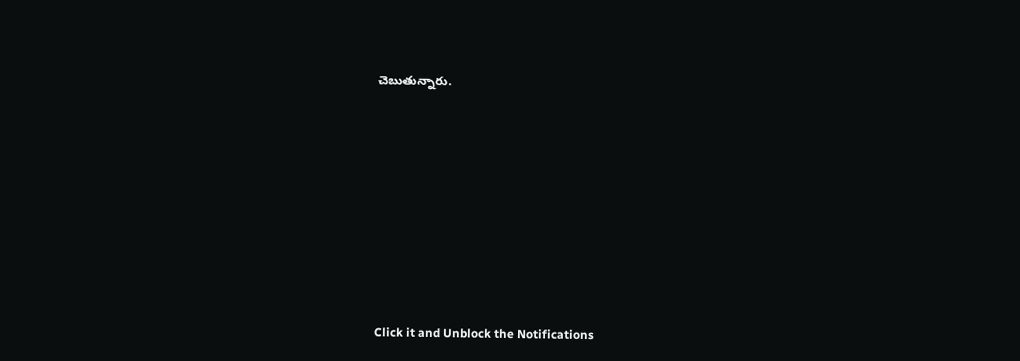చెబుతున్నారు.












Click it and Unblock the Notifications